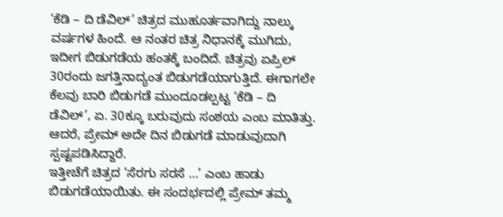‘ಕೆಡಿ – ದಿ ಡೆವಿಲ್’ ಚಿತ್ರದ ಮುಹೂರ್ತವಾಗಿದ್ದು ನಾಲ್ಕು ವರ್ಷಗಳ ಹಿಂದೆ. ಆ ನಂತರ ಚಿತ್ರ ನಿಧಾನಕ್ಕೆ ಮುಗಿದು, ಇದೀಗ ಬಿಡುಗಡೆಯ ಹಂತಕ್ಕೆ ಬಂದಿದೆ. ಚಿತ್ರವು ಏಪ್ರಿಲ್ 30ರಂದು ಜಗತ್ತಿನಾದ್ಯಂತ ಬಿಡುಗಡೆಯಾಗುತ್ತಿದೆ. ಈಗಾಗಲೇ ಕೆಲವು ಬಾರಿ ಬಿಡುಗಡೆ ಮುಂದೂಡಲ್ಪಟ್ಟ ‘ಕೆಡಿ – ದಿ ಡೆವಿಲ್’, ಏ. 30ಕ್ಕೂ ಬರುವುದು ಸಂಶಯ ಎಂಬ ಮಾತಿತ್ತು. ಆದರೆ, ಪ್ರೇಮ್ ಅದೇ ದಿನ ಬಿಡುಗಡೆ ಮಾಡುವುದಾಗಿ ಸ್ಪಷ್ಟಪಡಿಸಿದ್ದಾರೆ.
ಇತ್ತೀಚೆಗೆ ಚಿತ್ರದ ‘ಸೆರಗು ಸರಸೆ …’ ಎಂಬ ಹಾಡು ಬಿಡುಗಡೆಯಾಯಿತು. ಈ ಸಂದರ್ಭದಲ್ಲಿ ಪ್ರೇಮ್ ತಮ್ಮ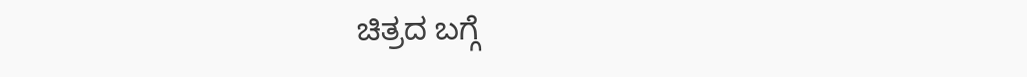ಚಿತ್ರದ ಬಗ್ಗೆ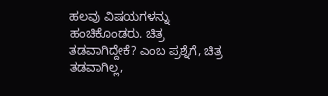ಹಲವು ವಿಷಯಗಳನ್ನು ಹಂಚಿಕೊಂಡರು. ಚಿತ್ರ ತಡವಾಗಿದ್ದೇಕೆ? ಎಂಬ ಪ್ರಶ್ನೆಗೆ, ಚಿತ್ರ ತಡವಾಗಿಲ್ಲ,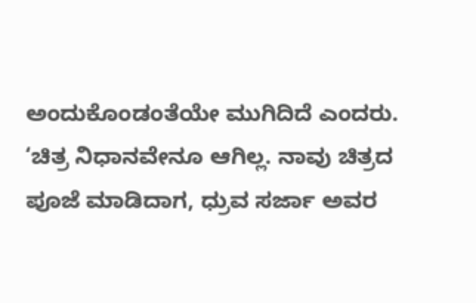ಅಂದುಕೊಂಡಂತೆಯೇ ಮುಗಿದಿದೆ ಎಂದರು.
‘ಚಿತ್ರ ನಿಧಾನವೇನೂ ಆಗಿಲ್ಲ. ನಾವು ಚಿತ್ರದ ಪೂಜೆ ಮಾಡಿದಾಗ, ಧ್ರುವ ಸರ್ಜಾ ಅವರ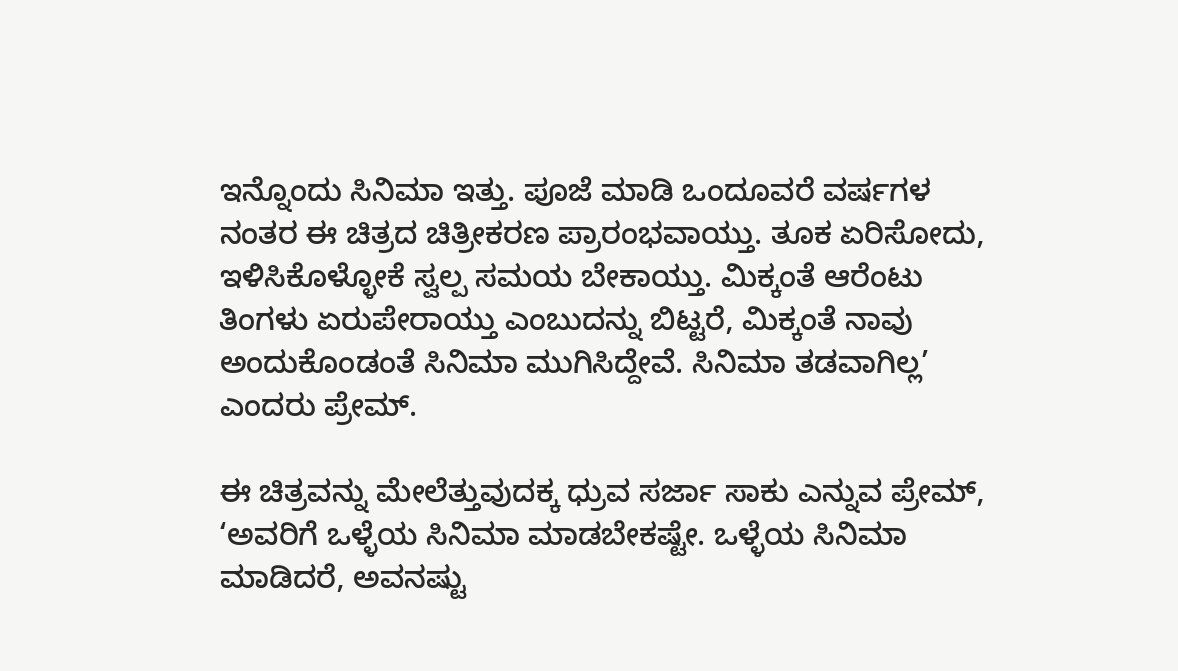ಇನ್ನೊಂದು ಸಿನಿಮಾ ಇತ್ತು. ಪೂಜೆ ಮಾಡಿ ಒಂದೂವರೆ ವರ್ಷಗಳ ನಂತರ ಈ ಚಿತ್ರದ ಚಿತ್ರೀಕರಣ ಪ್ರಾರಂಭವಾಯ್ತು. ತೂಕ ಏರಿಸೋದು, ಇಳಿಸಿಕೊಳ್ಳೋಕೆ ಸ್ವಲ್ಪ ಸಮಯ ಬೇಕಾಯ್ತು. ಮಿಕ್ಕಂತೆ ಆರೆಂಟು ತಿಂಗಳು ಏರುಪೇರಾಯ್ತು ಎಂಬುದನ್ನು ಬಿಟ್ಟರೆ, ಮಿಕ್ಕಂತೆ ನಾವು ಅಂದುಕೊಂಡಂತೆ ಸಿನಿಮಾ ಮುಗಿಸಿದ್ದೇವೆ. ಸಿನಿಮಾ ತಡವಾಗಿಲ್ಲ’ ಎಂದರು ಪ್ರೇಮ್.

ಈ ಚಿತ್ರವನ್ನು ಮೇಲೆತ್ತುವುದಕ್ಕ ಧ್ರುವ ಸರ್ಜಾ ಸಾಕು ಎನ್ನುವ ಪ್ರೇಮ್, ‘ಅವರಿಗೆ ಒಳ್ಳೆಯ ಸಿನಿಮಾ ಮಾಡಬೇಕಷ್ಟೇ. ಒಳ್ಳೆಯ ಸಿನಿಮಾ ಮಾಡಿದರೆ, ಅವನಷ್ಟು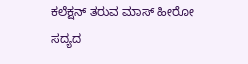ಕಲೆಕ್ಷನ್ ತರುವ ಮಾಸ್ ಹೀರೋ ಸದ್ಯದ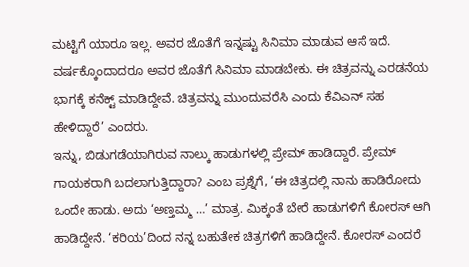ಮಟ್ಟಿಗೆ ಯಾರೂ ಇಲ್ಲ. ಅವರ ಜೊತೆಗೆ ಇನ್ನಷ್ಟು ಸಿನಿಮಾ ಮಾಡುವ ಆಸೆ ಇದೆ. ವರ್ಷಕ್ಕೊಂದಾದರೂ ಅವರ ಜೊತೆಗೆ ಸಿನಿಮಾ ಮಾಡಬೇಕು. ಈ ಚಿತ್ರವನ್ನು ಎರಡನೆಯ ಭಾಗಕ್ಕೆ ಕನೆಕ್ಟ್ ಮಾಡಿದ್ದೇವೆ. ಚಿತ್ರವನ್ನು ಮುಂದುವರೆಸಿ ಎಂದು ಕೆವಿಎನ್ ಸಹ ಹೇಳಿದ್ದಾರೆ’ ಎಂದರು.
ಇನ್ನು, ಬಿಡುಗಡೆಯಾಗಿರುವ ನಾಲ್ಕು ಹಾಡುಗಳಲ್ಲಿ ಪ್ರೇಮ್ ಹಾಡಿದ್ದಾರೆ. ಪ್ರೇಮ್ ಗಾಯಕರಾಗಿ ಬದಲಾಗುತ್ತಿದ್ದಾರಾ? ಎಂಬ ಪ್ರಶ್ನೆಗೆ, ‘ಈ ಚಿತ್ರದಲ್ಲಿ ನಾನು ಹಾಡಿರೋದು ಒಂದೇ ಹಾಡು. ಅದು ‘ಅಣ್ತಮ್ಮ …’ ಮಾತ್ರ. ಮಿಕ್ಕಂತೆ ಬೇರೆ ಹಾಡುಗಳಿಗೆ ಕೋರಸ್ ಆಗಿ ಹಾಡಿದ್ದೇನೆ. ‘ಕರಿಯ’ದಿಂದ ನನ್ನ ಬಹುತೇಕ ಚಿತ್ರಗಳಿಗೆ ಹಾಡಿದ್ದೇನೆ. ಕೋರಸ್ ಎಂದರೆ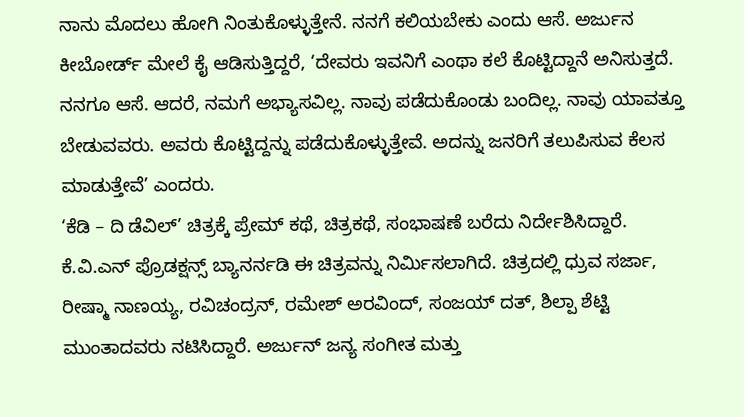ನಾನು ಮೊದಲು ಹೋಗಿ ನಿಂತುಕೊಳ್ಳುತ್ತೇನೆ. ನನಗೆ ಕಲಿಯಬೇಕು ಎಂದು ಆಸೆ. ಅರ್ಜುನ ಕೀಬೋರ್ಡ್ ಮೇಲೆ ಕೈ ಆಡಿಸುತ್ತಿದ್ದರೆ, ‘ದೇವರು ಇವನಿಗೆ ಎಂಥಾ ಕಲೆ ಕೊಟ್ಟಿದ್ದಾನೆ ಅನಿಸುತ್ತದೆ. ನನಗೂ ಆಸೆ. ಆದರೆ, ನಮಗೆ ಅಭ್ಯಾಸವಿಲ್ಲ. ನಾವು ಪಡೆದುಕೊಂಡು ಬಂದಿಲ್ಲ. ನಾವು ಯಾವತ್ತೂ ಬೇಡುವವರು. ಅವರು ಕೊಟ್ಟಿದ್ದನ್ನು ಪಡೆದುಕೊಳ್ಳುತ್ತೇವೆ. ಅದನ್ನು ಜನರಿಗೆ ತಲುಪಿಸುವ ಕೆಲಸ ಮಾಡುತ್ತೇವೆ’ ಎಂದರು.
‘ಕೆಡಿ – ದಿ ಡೆವಿಲ್’ ಚಿತ್ರಕ್ಕೆ ಪ್ರೇಮ್ ಕಥೆ, ಚಿತ್ರಕಥೆ, ಸಂಭಾಷಣೆ ಬರೆದು ನಿರ್ದೇಶಿಸಿದ್ದಾರೆ. ಕೆ.ವಿ.ಎನ್ ಪ್ರೊಡಕ್ಷನ್ಸ್ ಬ್ಯಾನರ್ನಡಿ ಈ ಚಿತ್ರವನ್ನು ನಿರ್ಮಿಸಲಾಗಿದೆ. ಚಿತ್ರದಲ್ಲಿ ಧ್ರುವ ಸರ್ಜಾ, ರೀಷ್ಮಾ ನಾಣಯ್ಯ, ರವಿಚಂದ್ರನ್, ರಮೇಶ್ ಅರವಿಂದ್, ಸಂಜಯ್ ದತ್, ಶಿಲ್ಪಾ ಶೆಟ್ಟಿ ಮುಂತಾದವರು ನಟಿಸಿದ್ದಾರೆ. ಅರ್ಜುನ್ ಜನ್ಯ ಸಂಗೀತ ಮತ್ತು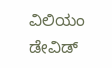ವಿಲಿಯಂ ಡೇವಿಡ್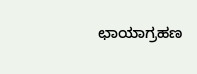ಛಾಯಾಗ್ರಹಣ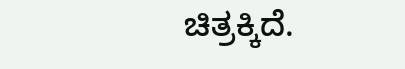ಚಿತ್ರಕ್ಕಿದೆ.